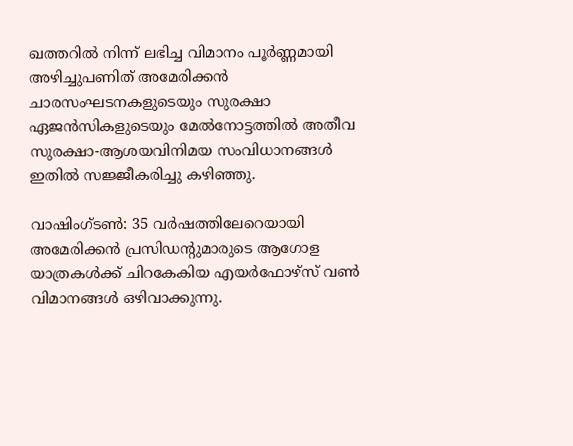ഖത്തറില്‍ നിന്ന് ലഭിച്ച വിമാനം പൂര്‍ണ്ണമായി അഴിച്ചുപണിത് അമേരിക്കന്‍ ചാരസംഘടനകളുടെയും സുരക്ഷാ ഏജന്‍സികളുടെയും മേല്‍നോട്ടത്തില്‍ അതീവ സുരക്ഷാ-ആശയവിനിമയ സംവിധാനങ്ങള്‍ ഇതില്‍ സജ്ജീകരിച്ചു കഴിഞ്ഞു.

വാഷിംഗ്ടണ്‍: 35 വര്‍ഷത്തിലേറെയായി അമേരിക്കന്‍ പ്രസിഡന്റുമാരുടെ ആഗോള യാത്രകള്‍ക്ക് ചിറകേകിയ എയര്‍ഫോഴ്‌സ് വണ്‍ വിമാനങ്ങള്‍ ഒഴിവാക്കുന്നു.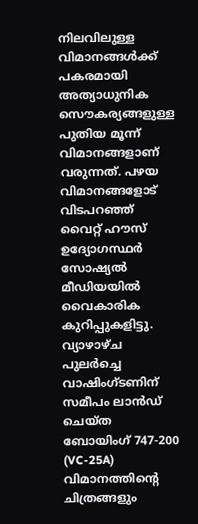നിലവിലുള്ള വിമാനങ്ങള്‍ക്ക് പകരമായി അത്യാധുനിക സൌകര്യങ്ങളുള്ള പുതിയ മൂന്ന് വിമാനങ്ങളാണ് വരുന്നത്. പഴയ വിമാനങ്ങളോട് വിടപറഞ്ഞ് വൈറ്റ് ഹൗസ് ഉദ്യോഗസ്ഥര്‍ സോഷ്യല്‍ മീഡിയയില്‍ വൈകാരിക കുറിപ്പുകളിട്ടു. വ്യാഴാഴ്ച പുലര്‍ച്ചെ വാഷിംഗ്ടണിന് സമീപം ലാന്‍ഡ് ചെയ്ത ബോയിംഗ് 747-200 (VC-25A) വിമാനത്തിന്റെ ചിത്രങ്ങളും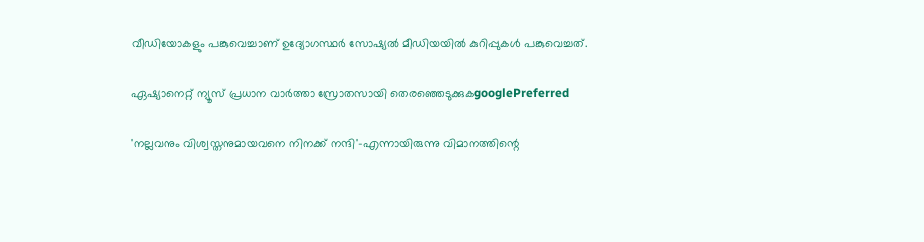വീഡിയോകളും പങ്കുവെച്ചാണ് ഉദ്യോഗസ്ഥര്‍ സോഷ്യല്‍ മീഡിയയില്‍ കുറിപ്പുകള്‍ പങ്കുവെച്ചത്.

ഏഷ്യാനെറ്റ് ന്യൂസ് പ്രധാന വാർത്താ സ്രോതസായി തെരഞ്ഞെടുക്കുകgooglePreferred

'നല്ലവനും വിശ്വസ്തനുമായവനെ നിനക്ക് നന്ദി'-എന്നായിരുന്നു വിമാനത്തിന്റെ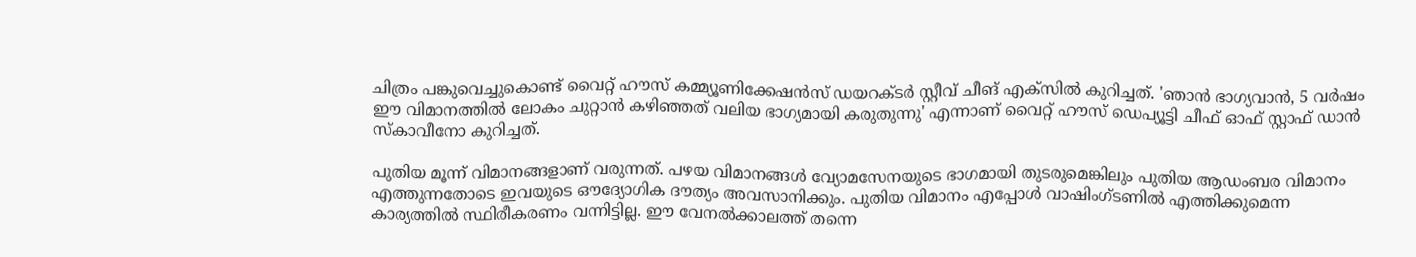ചിത്രം പങ്കുവെച്ചുകൊണ്ട് വൈറ്റ് ഹൗസ് കമ്മ്യൂണിക്കേഷന്‍സ് ഡയറക്ടര്‍ സ്റ്റീവ് ചീങ് എക്‌സില്‍ കുറിച്ചത്. 'ഞാന്‍ ഭാഗ്യവാന്‍, 5 വര്‍ഷം ഈ വിമാനത്തില്‍ ലോകം ചുറ്റാന്‍ കഴിഞ്ഞത് വലിയ ഭാഗ്യമായി കരുതുന്നു' എന്നാണ് വൈറ്റ് ഹൗസ് ഡെപ്യൂട്ടി ചീഫ് ഓഫ് സ്റ്റാഫ് ഡാന്‍ സ്‌കാവീനോ കുറിച്ചത്.

പുതിയ മൂന്ന് വിമാനങ്ങളാണ് വരുന്നത്. പഴയ വിമാനങ്ങള്‍ വ്യോമസേനയുടെ ഭാഗമായി തുടരുമെങ്കിലും പുതിയ ആഡംബര വിമാനം എത്തുന്നതോടെ ഇവയുടെ ഔദ്യോഗിക ദൗത്യം അവസാനിക്കും. പുതിയ വിമാനം എപ്പോള്‍ വാഷിംഗ്ടണില്‍ എത്തിക്കുമെന്ന കാര്യത്തില്‍ സ്ഥിരീകരണം വന്നിട്ടില്ല. ഈ വേനല്‍ക്കാലത്ത് തന്നെ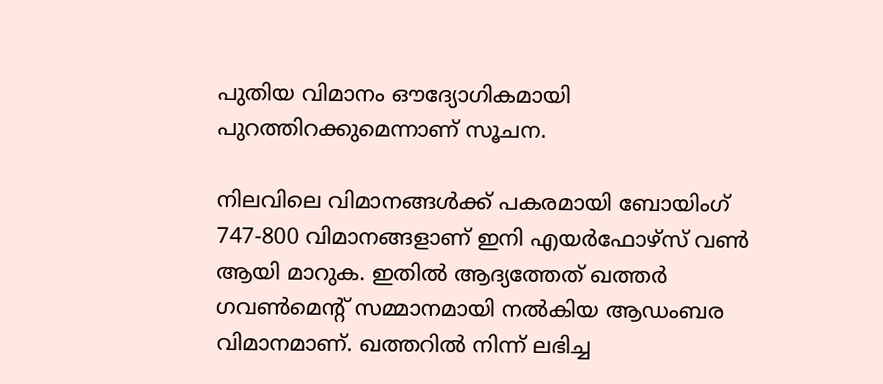പുതിയ വിമാനം ഔദ്യോഗികമായി പുറത്തിറക്കുമെന്നാണ് സൂചന.

നിലവിലെ വിമാനങ്ങള്‍ക്ക് പകരമായി ബോയിംഗ് 747-800 വിമാനങ്ങളാണ് ഇനി എയര്‍ഫോഴ്‌സ് വണ്‍ ആയി മാറുക. ഇതില്‍ ആദ്യത്തേത് ഖത്തര്‍ ഗവണ്‍മെന്റ് സമ്മാനമായി നല്‍കിയ ആഡംബര വിമാനമാണ്. ഖത്തറില്‍ നിന്ന് ലഭിച്ച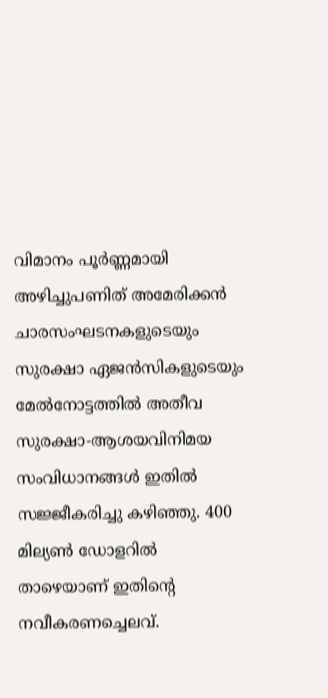വിമാനം പൂര്‍ണ്ണമായി അഴിച്ചുപണിത് അമേരിക്കന്‍ ചാരസംഘടനകളുടെയും സുരക്ഷാ ഏജന്‍സികളുടെയും മേല്‍നോട്ടത്തില്‍ അതീവ സുരക്ഷാ-ആശയവിനിമയ സംവിധാനങ്ങള്‍ ഇതില്‍ സജ്ജീകരിച്ചു കഴിഞ്ഞു. 400 മില്യണ്‍ ഡോളറില്‍ താഴെയാണ് ഇതിന്റെ നവീകരണച്ചെലവ്.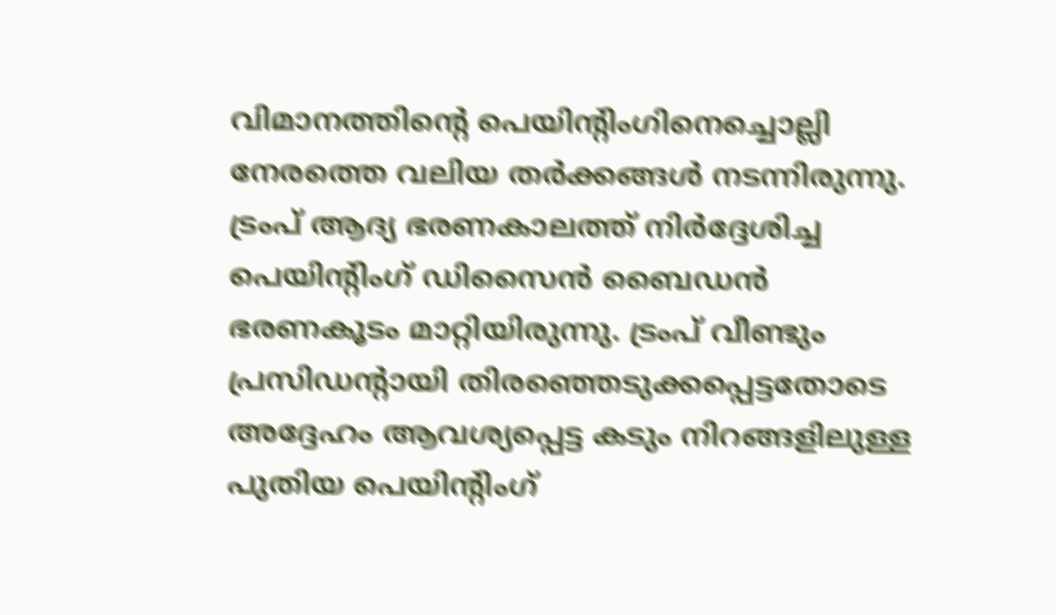വിമാനത്തിന്റെ പെയിന്റിംഗിനെച്ചൊല്ലി നേരത്തെ വലിയ തര്‍ക്കങ്ങള്‍ നടന്നിരുന്നു. ട്രംപ് ആദ്യ ഭരണകാലത്ത് നിര്‍ദ്ദേശിച്ച പെയിന്റിംഗ് ഡിസൈന്‍ ബൈഡന്‍ ഭരണകൂടം മാറ്റിയിരുന്നു. ട്രംപ് വീണ്ടും പ്രസിഡന്റായി തിരഞ്ഞെടുക്കപ്പെട്ടതോടെ അദ്ദേഹം ആവശ്യപ്പെട്ട കടും നിറങ്ങളിലുള്ള പുതിയ പെയിന്റിംഗ്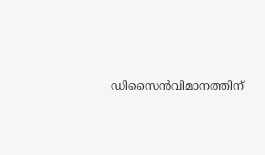ഡിസൈന്‍വിമാനത്തിന്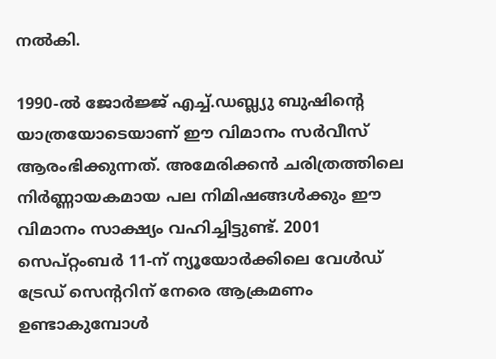നല്‍കി.

1990-ല്‍ ജോര്‍ജ്ജ് എച്ച്.ഡബ്ല്യു ബുഷിന്റെ യാത്രയോടെയാണ് ഈ വിമാനം സര്‍വീസ് ആരംഭിക്കുന്നത്. അമേരിക്കന്‍ ചരിത്രത്തിലെ നിര്‍ണ്ണായകമായ പല നിമിഷങ്ങള്‍ക്കും ഈ വിമാനം സാക്ഷ്യം വഹിച്ചിട്ടുണ്ട്. 2001 സെപ്റ്റംബര്‍ 11-ന് ന്യൂയോര്‍ക്കിലെ വേള്‍ഡ് ട്രേഡ് സെന്ററിന് നേരെ ആക്രമണം ഉണ്ടാകുമ്പോള്‍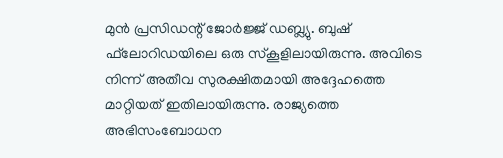മുന്‍ പ്രസിഡന്റ് ജോര്‍ജ്ജ് ഡബ്ല്യു. ബുഷ് ഫ്‌ലോറിഡയിലെ ഒരു സ്‌കൂളിലായിരുന്നു. അവിടെ നിന്ന് അതീവ സുരക്ഷിതമായി അദ്ദേഹത്തെ മാറ്റിയത് ഇതിലായിരുന്നു. രാജ്യത്തെ അഭിസംബോധന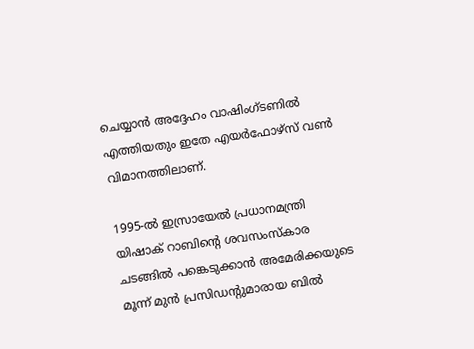ചെയ്യാന്‍ അദ്ദേഹം വാഷിംഗ്ടണില്‍ എത്തിയതും ഇതേ എയര്‍ഫോഴ്‌സ് വണ്‍ വിമാനത്തിലാണ്.

1995-ല്‍ ഇസ്രായേല്‍ പ്രധാനമന്ത്രി യിഷാക് റാബിന്റെ ശവസംസ്‌കാര ചടങ്ങില്‍ പങ്കെടുക്കാന്‍ അമേരിക്കയുടെ മൂന്ന് മുന്‍ പ്രസിഡന്റുമാരായ ബില്‍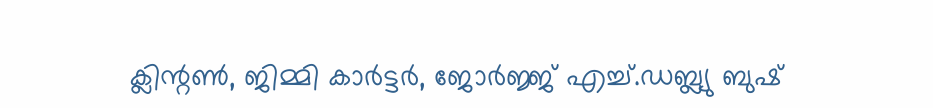ക്ലിന്റണ്‍, ജിമ്മി കാര്‍ട്ടര്‍, ജോര്‍ജ്ജ് എച്ച്.ഡബ്ല്യു ബുഷ്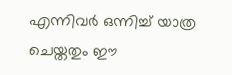എന്നിവര്‍ ഒന്നിച്ച് യാത്ര ചെയ്തതും ഈ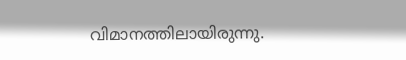വിമാനത്തിലായിരുന്നു.